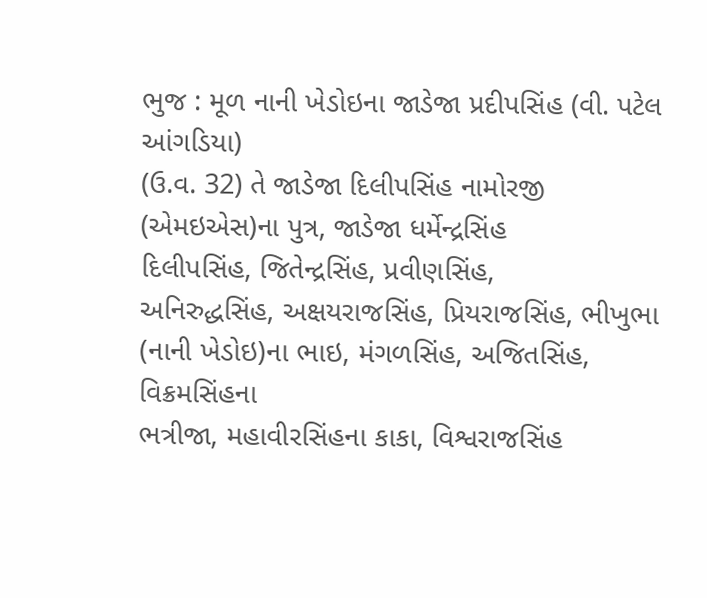ભુજ : મૂળ નાની ખેડોઇના જાડેજા પ્રદીપસિંહ (વી. પટેલ આંગડિયા)
(ઉ.વ. 32) તે જાડેજા દિલીપસિંહ નામોરજી
(એમઇએસ)ના પુત્ર, જાડેજા ધર્મેન્દ્રસિંહ
દિલીપસિંહ, જિતેન્દ્રસિંહ, પ્રવીણસિંહ,
અનિરુદ્ધસિંહ, અક્ષયરાજસિંહ, પ્રિયરાજસિંહ, ભીખુભા (નાની ખેડોઇ)ના ભાઇ, મંગળસિંહ, અજિતસિંહ, વિક્રમસિંહના
ભત્રીજા, મહાવીરસિંહના કાકા, વિશ્વરાજસિંહ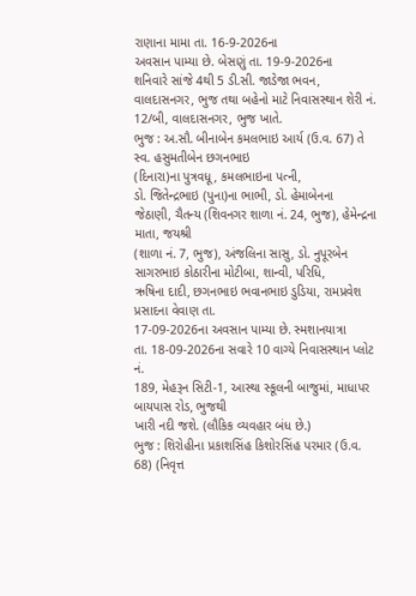રાણાના મામા તા. 16-9-2026ના
અવસાન પામ્યા છે. બેસણું તા. 19-9-2026ના
શનિવારે સાંજે 4થી 5 ડી.સી. જાડેજા ભવન, વાલદાસનગર, ભુજ તથા બહેનો માટે નિવાસસ્થાન શેરી નં. 12/બી, વાલદાસનગર, ભુજ ખાતે.
ભુજ : અ.સૌ. બીનાબેન કમલભાઇ આર્ય (ઉ.વ. 67) તે સ્વ. હસુમતીબેન છગનભાઇ
(દિનારા)ના પુત્રવધૂ, કમલભાઇના પત્ની,
ડો. જિતેન્દ્રભાઇ (પુના)ના ભાભી, ડો. હેમાબેનના
જેઠાણી, ચૈતન્ય (શિવનગર શાળા નં. 24, ભુજ), હેમેન્દ્રના માતા, જયશ્રી
(શાળા નં. 7, ભુજ), અંજલિના સાસુ, ડો. નુપૂરબેન
સાગરભાઇ કોઠારીના મોટીબા, શાન્વી, પરિધિ,
ઋષિના દાદી, છગનભાઇ ભવાનભાઇ ડુડિયા, રામપ્રવેશ પ્રસાદના વેવાણ તા.
17-09-2026ના અવસાન પામ્યા છે. સ્મશાનયાત્રા
તા. 18-09-2026ના સવારે 10 વાગ્યે નિવાસસ્થાન પ્લોટ નં.
189, મેહરૂન સિટી-1, આસ્થા સ્કૂલની બાજુમાં, માધાપર બાયપાસ રોડ, ભુજથી
ખારી નદી જશે. (લૌકિક વ્યવહાર બંધ છે.)
ભુજ : શિરોહીના પ્રકાશસિંહ કિશોરસિંહ પરમાર (ઉ.વ. 68) (નિવૃત્ત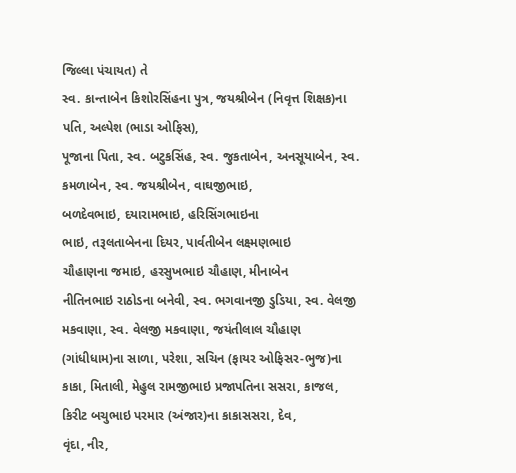જિલ્લા પંચાયત) તે
સ્વ. કાન્તાબેન કિશોરસિંહના પુત્ર, જયશ્રીબેન (નિવૃત્ત શિક્ષક)ના પતિ, અલ્પેશ (ભાડા ઓફિસ),
પૂજાના પિતા, સ્વ. બટુકસિંહ, સ્વ. જુકતાબેન, અનસૂયાબેન, સ્વ.
કમળાબેન, સ્વ. જયશ્રીબેન, વાઘજીભાઇ,
બળદેવભાઇ, દયારામભાઇ, હરિસિંગભાઇના
ભાઇ, તરૂલતાબેનના દિયર, પાર્વતીબેન લક્ષ્મણભાઇ
ચૌહાણના જમાઇ, હરસુખભાઇ ચૌહાણ, મીનાબેન
નીતિનભાઇ રાઠોડના બનેવી, સ્વ. ભગવાનજી ડુડિયા, સ્વ. વેલજી મકવાણા, સ્વ. વેલજી મકવાણા, જયંતીલાલ ચૌહાણ (ગાંધીધામ)ના સાળા, પરેશા, સચિન (ફાયર ઓફિસર-ભુજ)ના કાકા, મિતાલી, મેહુલ રામજીભાઇ પ્રજાપતિના સસરા, કાજલ, કિરીટ બચુભાઇ પરમાર (અંજાર)ના કાકાસસરા, દેવ,
વૃંદા, નીર,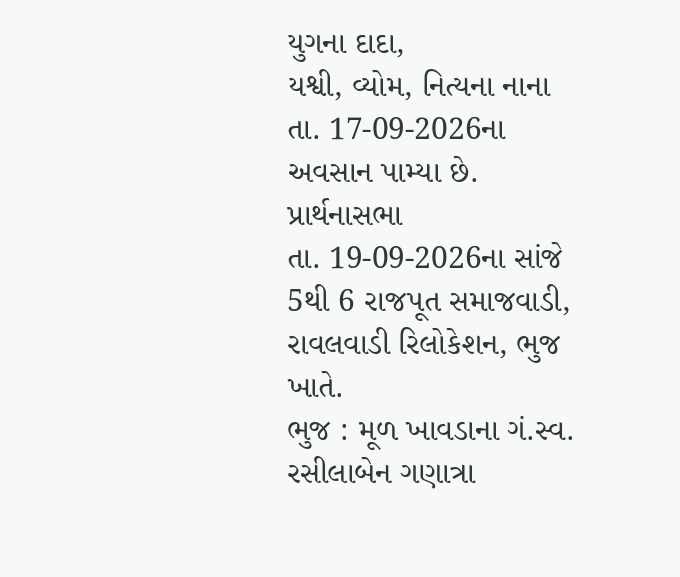યુગના દાદા,
યશ્વી, વ્યોમ, નિત્યના નાના
તા. 17-09-2026ના અવસાન પામ્યા છે. પ્રાર્થનાસભા
તા. 19-09-2026ના સાંજે 5થી 6 રાજપૂત સમાજવાડી, રાવલવાડી રિલોકેશન, ભુજ ખાતે.
ભુજ : મૂળ ખાવડાના ગં.સ્વ. રસીલાબેન ગણાત્રા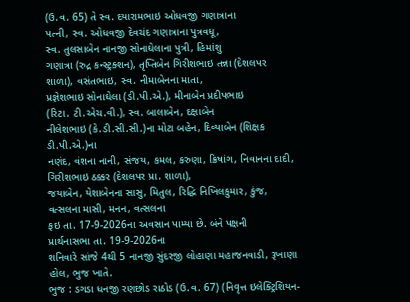(ઉ.વ. 65) તે સ્વ. દયારામભાઇ ઓધવજી ગણાત્રાના
પત્ની, સ્વ. ઓધવજી દેવચંદ ગણાત્રાના પુત્રવધૂ,
સ્વ. તુલસાબેન નાનજી સોનાઘેલાના પુત્રી, હિમાંશુ
ગણાત્રા (રુદ્ર કન્સ્ટ્રક્શન), તૃપ્તિબેન ગિરીશભાઇ તન્ના (દેશલપર
શાળા), વસંતભાઇ, સ્વ. નીમાબેનના માતા,
પ્રજ્ઞેશભાઇ સોનાઘેલા (ડી.પી.એ.), મીનાબેન પ્રદીપભાઇ
(રિટા. ટી.એચ.વી.), સ્વ. બાલાબેન, દક્ષાબેન
નીલેશભાઇ (કે.ડી.સી.સી.)ના મોટા બહેન, દિવ્યાબેન (શિક્ષક ડી.પી.એ.)ના
નણંદ, વંશના નાની, સંજય, કમલ, કરુણા, ક્રિષાંગ, નિવાનના દાદી, ગિરીશભાઇ ઠક્કર (દેશલપર પ્રા. શાળા),
જયાબેન, યેશાબેનના સાસુ, મિતુલ, રિદ્ધિ નિખિલકુમાર, કુંજ,
વત્સલના માસી, મનન, વત્સલના
ફઇ તા. 17-9-2026ના અવસાન પામ્યા છે. બંને પક્ષની
પ્રાર્થનાસભા તા. 19-9-2026ના
શનિવારે સાંજે 4થી 5 નાનજી સુંદરજી લોહાણા મહાજનવાડી, રૂખાણા હોલ, ભુજ ખાતે.
ભુજ : ડગડા ધનજી રણછોડ રાઠોડ (ઉ.વ. 67) (નિવૃત્ત ઇલેક્ટ્રિશિયન-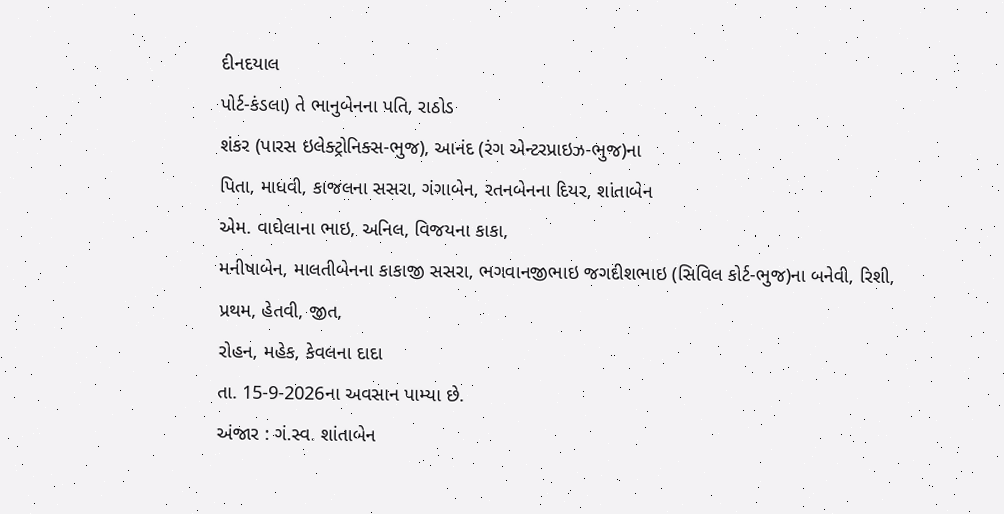દીનદયાલ
પોર્ટ-કંડલા) તે ભાનુબેનના પતિ, રાઠોડ
શંકર (પારસ ઇલેક્ટ્રોનિક્સ-ભુજ), આનંદ (રંગ એન્ટરપ્રાઇઝ-ભુજ)ના
પિતા, માધવી, કાજલના સસરા, ગંગાબેન, રતનબેનના દિયર, શાંતાબેન
એમ. વાઘેલાના ભાઇ, અનિલ, વિજયના કાકા,
મનીષાબેન, માલતીબેનના કાકાજી સસરા, ભગવાનજીભાઇ જગદીશભાઇ (સિવિલ કોર્ટ-ભુજ)ના બનેવી, રિશી,
પ્રથમ, હેતવી, જીત,
રોહન, મહેક, કેવલના દાદા
તા. 15-9-2026ના અવસાન પામ્યા છે.
અંજાર : ગં.સ્વ. શાંતાબેન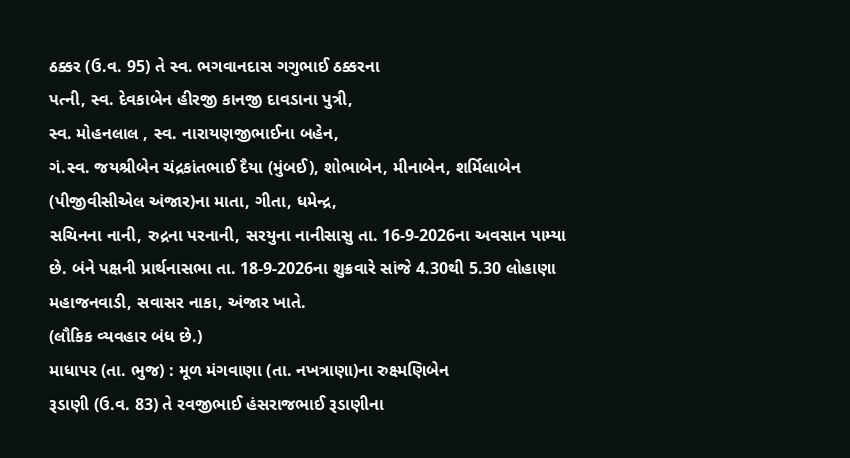ઠક્કર (ઉ.વ. 95) તે સ્વ. ભગવાનદાસ ગગુભાઈ ઠક્કરના
પત્ની, સ્વ. દેવકાબેન હીરજી કાનજી દાવડાના પુત્રી,
સ્વ. મોહનલાલ , સ્વ. નારાયણજીભાઈના બહેન,
ગં.સ્વ. જયશ્રીબેન ચંદ્રકાંતભાઈ દૈયા (મુંબઈ), શોભાબેન, મીનાબેન, શર્મિલાબેન
(પીજીવીસીએલ અંજાર)ના માતા, ગીતા, ધમેન્દ્ર,
સચિનના નાની, રુદ્રના પરનાની, સરયુના નાનીસાસુ તા. 16-9-2026ના અવસાન પામ્યા છે. બંને પક્ષની પ્રાર્થનાસભા તા. 18-9-2026ના શુક્રવારે સાંજે 4.30થી 5.30 લોહાણા મહાજનવાડી, સવાસર નાકા, અંજાર ખાતે.
(લૌકિક વ્યવહાર બંધ છે.)
માધાપર (તા. ભુજ) : મૂળ મંગવાણા (તા. નખત્રાણા)ના રુક્ષ્મણિબેન
રૂડાણી (ઉ.વ. 83) તે રવજીભાઈ હંસરાજભાઈ રૂડાણીના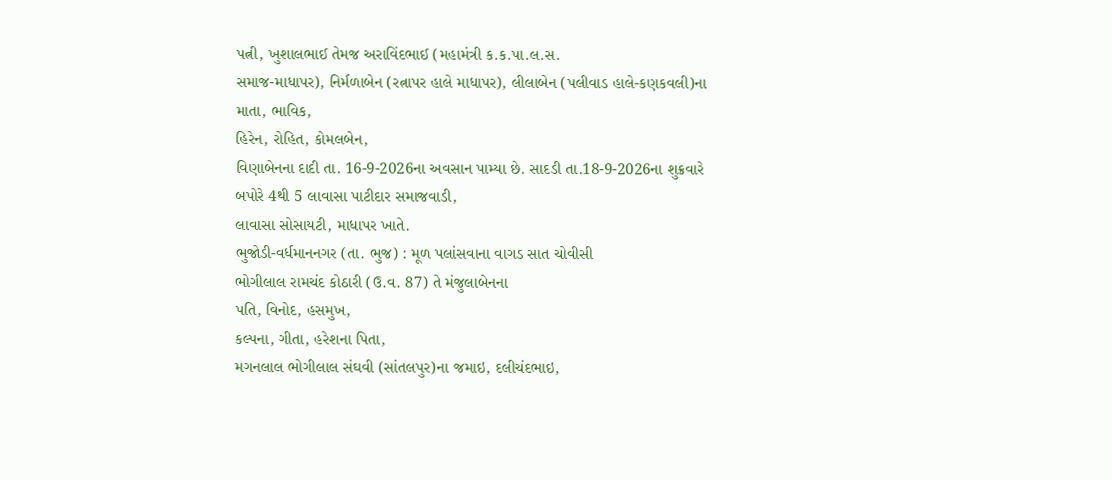પત્ની, ખુશાલભાઈ તેમજ અરાવિંદભાઈ (મહામંત્રી ક.ક.પા.લ.સ.
સમાજ-માધાપર), નિર્મળાબેન (રત્નાપર હાલે માધાપર), લીલાબેન (પલીવાડ હાલે-કણકવલી)ના માતા, ભાવિક,
હિરેન, રોહિત, કોમલબેન,
વિણાબેનના દાદી તા. 16-9-2026ના અવસાન પામ્યા છે. સાદડી તા.18-9-2026ના શુક્રવારે બપોરે 4થી 5 લાવાસા પાટીદાર સમાજવાડી,
લાવાસા સોસાયટી, માધાપર ખાતે.
ભુજોડી-વર્ધમાનનગર (તા. ભુજ) : મૂળ પલાંસવાના વાગડ સાત ચોવીસી
ભોગીલાલ રામચંદ કોઠારી (ઉ.વ. 87) તે મંજુલાબેનના
પતિ, વિનોદ, હસમુખ,
કલ્પના, ગીતા, હરેશના પિતા,
મગનલાલ ભોગીલાલ સંઘવી (સાંતલપુર)ના જમાઇ, દલીચંદભાઇ,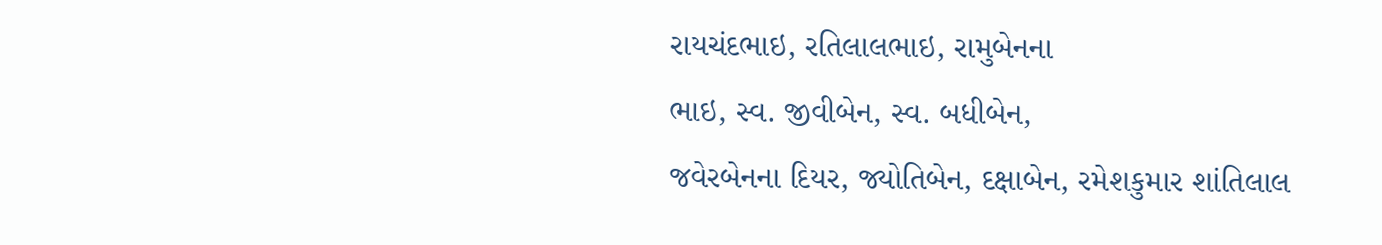રાયચંદભાઇ, રતિલાલભાઇ, રામુબેનના
ભાઇ, સ્વ. જીવીબેન, સ્વ. બધીબેન,
જવેરબેનના દિયર, જ્યોતિબેન, દક્ષાબેન, રમેશકુમાર શાંતિલાલ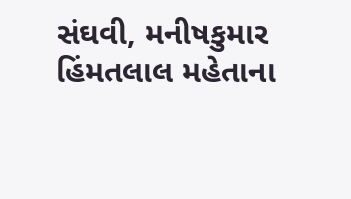સંઘવી, મનીષકુમાર હિંમતલાલ મહેતાના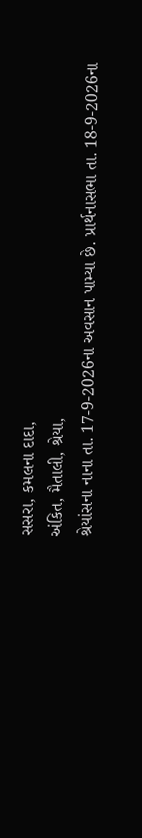સસરા, કમલના દાદા,
અંકિત, મૈતાલી, શ્રેયા,
શ્રેયાંસના નાના તા. 17-9-2026ના અવસાન પામ્યા છે. પ્રાર્થનાસભા તા. 18-9-2026ના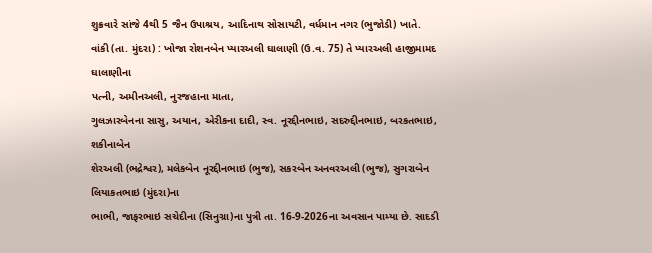શુક્રવારે સાંજે 4થી 5 જૈન ઉપાશ્રય, આદિનાથ સોસાયટી, વર્ધમાન નગર (ભુજોડી) ખાતે.
વાંકી (તા. મુંદરા) : ખોજા રોશનબેન પ્યારઅલી ઘાલાણી (ઉ.વ. 75) તે પ્યારઅલી હાજીમામદ ઘાલાણીના
પત્ની, અમીનઅલી, નુરજહાના માતા,
ગુલઝારબેનના સાસુ, અયાન, એરીકના દાદી, સ્વ. નૂરદ્દીનભાઇ, સદરુદ્દીનભાઇ, બરકતભાઇ, શકીનાબેન
શેરઅલી (ભદ્રેશ્વર), મલેકબેન નૂરદ્દીનભાઇ (ભુજ), સકરબેન અનવરઅલી (ભુજ), સુગરાબેન લિયાકતભાઇ (મુંદરા)ના
ભાભી, જાફરભાઇ સચેદીના (સિનુગ્રા)ના પુત્રી તા. 16-9-2026ના અવસાન પામ્યા છે. સાદડી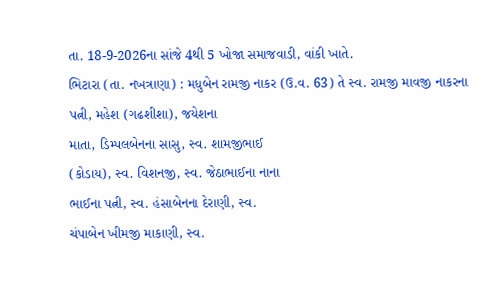તા. 18-9-2026ના સાંજે 4થી 5 ખોજા સમાજવાડી, વાંકી ખાતે.
ભિટારા (તા. નખત્રાણા) : મધુબેન રામજી નાકર (ઉ.વ. 63) તે સ્વ. રામજી માવજી નાકરના
પત્ની, મહેશ (ગઢશીશા), જયેશના
માતા, ડિમ્પલબેનના સાસુ, સ્વ. શામજીભાઈ
(કોડાય), સ્વ. વિશનજી, સ્વ. જેઠાભાઈના નાના
ભાઈના પત્ની, સ્વ. હંસાબેનના દેરાણી, સ્વ.
ચંપાબેન ખીમજી માકાણી, સ્વ.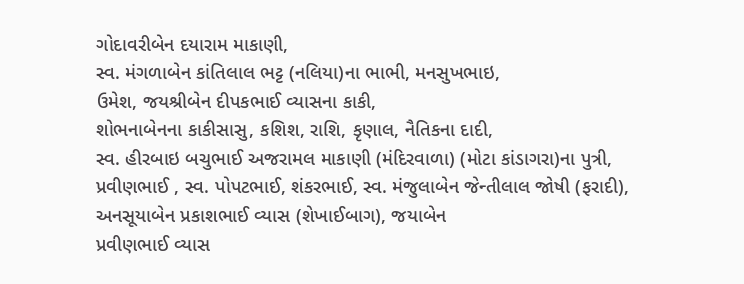ગોદાવરીબેન દયારામ માકાણી,
સ્વ. મંગળાબેન કાંતિલાલ ભટ્ટ (નલિયા)ના ભાભી, મનસુખભાઇ,
ઉમેશ, જયશ્રીબેન દીપકભાઈ વ્યાસના કાકી,
શોભનાબેનના કાકીસાસુ, કશિશ, રાશિ, કૃણાલ, નૈતિકના દાદી,
સ્વ. હીરબાઇ બચુભાઈ અજરામલ માકાણી (મંદિરવાળા) (મોટા કાંડાગરા)ના પુત્રી,
પ્રવીણભાઈ , સ્વ. પોપટભાઈ, શંકરભાઈ, સ્વ. મંજુલાબેન જેન્તીલાલ જોષી (ફરાદી),
અનસૂયાબેન પ્રકાશભાઈ વ્યાસ (શેખાઈબાગ), જયાબેન
પ્રવીણભાઈ વ્યાસ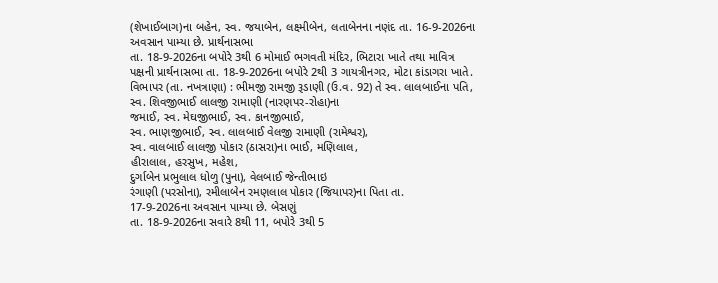(શેખાઈબાગ)ના બહેન, સ્વ. જયાબેન, લક્ષ્મીબેન, લતાબેનના નણંદ તા. 16-9-2026ના અવસાન પામ્યા છે. પ્રાર્થનાસભા
તા. 18-9-2026ના બપોરે 3થી 6 મોમાઈ ભગવતી મંદિર, ભિટારા ખાતે તથા માવિત્ર પક્ષની પ્રાર્થનાસભા તા. 18-9-2026ના બપોરે 2થી 3 ગાયત્રીનગર, મોટા કાંડાગરા ખાતે.
વિભાપર (તા. નખત્રાણા) : ભીમજી રામજી રૂડાણી (ઉ.વ. 92) તે સ્વ. લાલબાઈના પતિ, સ્વ. શિવજીભાઈ લાલજી રામાણી (નારણપર-રોહા)ના
જમાઈ, સ્વ. મેઘજીભાઈ, સ્વ. કાનજીભાઈ,
સ્વ. ભાણજીભાઈ, સ્વ. લાલબાઈ વેલજી રામાણી (રામેશ્વર),
સ્વ. વાલબાઈ લાલજી પોકાર (ઠાસરા)ના ભાઈ, મણિલાલ,
હીરાલાલ, હરસુખ, મહેશ,
દુર્ગાબેન પ્રભુલાલ ધોળુ (પુના), વેલબાઈ જેન્તીભાઇ
રંગાણી (પરસોના), રમીલાબેન રમણલાલ પોકાર (જિયાપર)ના પિતા તા.
17-9-2026ના અવસાન પામ્યા છે. બેસણું
તા. 18-9-2026ના સવારે 8થી 11, બપોરે 3થી 5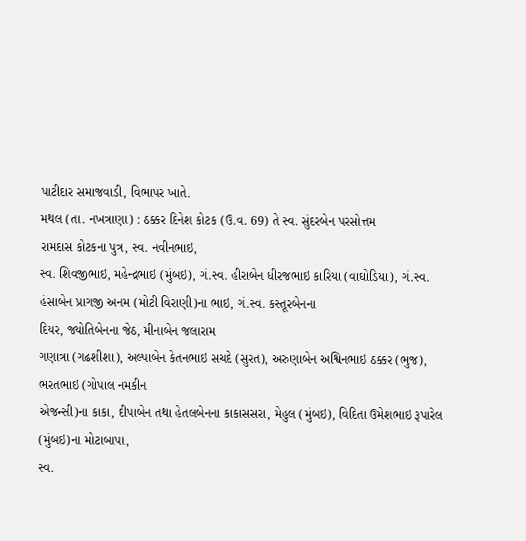પાટીદાર સમાજવાડી, વિભાપર ખાતે.
મથલ (તા. નખત્રાણા) : ઠક્કર દિનેશ કોટક (ઉ.વ. 69) તે સ્વ. સુંદરબેન પરસોત્તમ
રામદાસ કોટકના પુત્ર, સ્વ. નવીનભાઇ,
સ્વ. શિવજીભાઇ, મહેન્દ્રભાઇ (મુંબઇ), ગં.સ્વ. હીરાબેન ધીરજભાઇ કારિયા (વાઘોડિયા), ગં.સ્વ.
હંસાબેન પ્રાગજી અનમ (મોટી વિરાણી)ના ભાઇ, ગં.સ્વ. કસ્તૂરબેનના
દિયર, જ્યોતિબેનના જેઠ, મીનાબેન જલારામ
ગણાત્રા (ગઢશીશા), અલ્પાબેન કેતનભાઇ સચદે (સુરત), અરુણાબેન અશ્વિનભાઇ ઠક્કર (ભુજ), ભરતભાઇ (ગોપાલ નમકીન
એજન્સી)ના કાકા, દીપાબેન તથા હેતલબેનના કાકાસસરા, મેહુલ (મુંબઇ), વિદિતા ઉમેશભાઇ રૂપારેલ (મુંબઇ)ના મોટાબાપા,
સ્વ.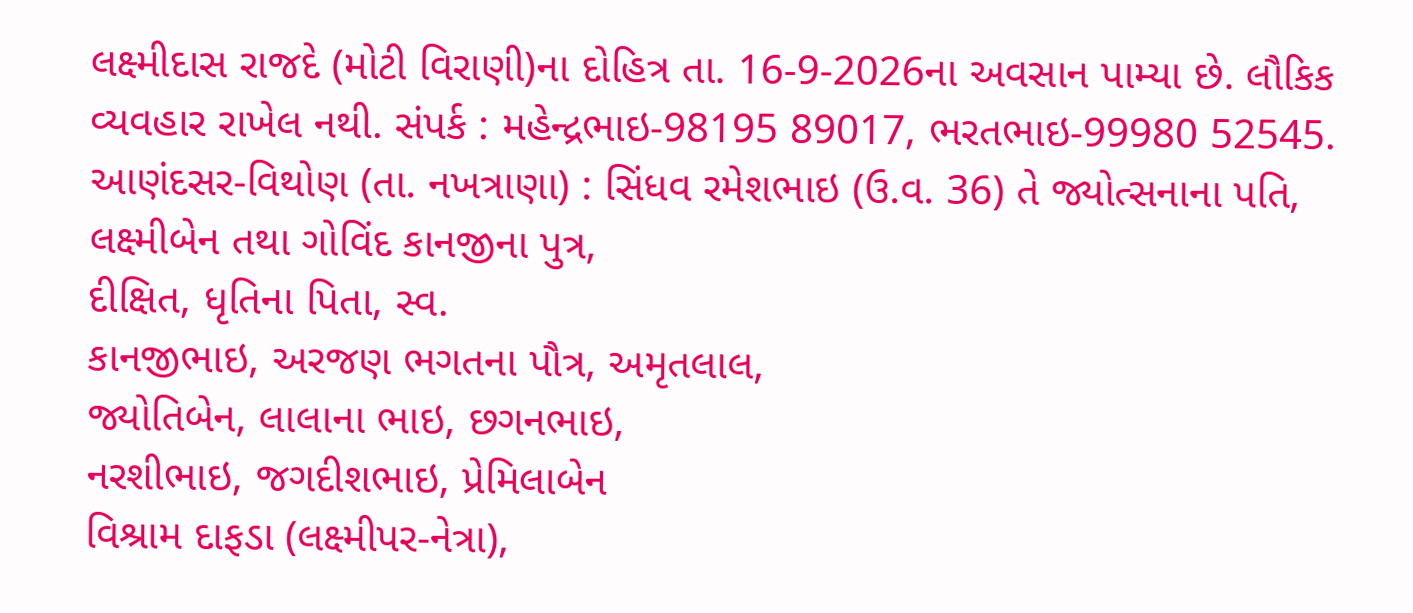લક્ષ્મીદાસ રાજદે (મોટી વિરાણી)ના દોહિત્ર તા. 16-9-2026ના અવસાન પામ્યા છે. લૌકિક
વ્યવહાર રાખેલ નથી. સંપર્ક : મહેન્દ્રભાઇ-98195 89017, ભરતભાઇ-99980 52545.
આણંદસર-વિથોણ (તા. નખત્રાણા) : સિંધવ રમેશભાઇ (ઉ.વ. 36) તે જ્યોત્સનાના પતિ, લક્ષ્મીબેન તથા ગોવિંદ કાનજીના પુત્ર,
દીક્ષિત, ધૃતિના પિતા, સ્વ.
કાનજીભાઇ, અરજણ ભગતના પૌત્ર, અમૃતલાલ,
જ્યોતિબેન, લાલાના ભાઇ, છગનભાઇ,
નરશીભાઇ, જગદીશભાઇ, પ્રેમિલાબેન
વિશ્રામ દાફડા (લક્ષ્મીપર-નેત્રા),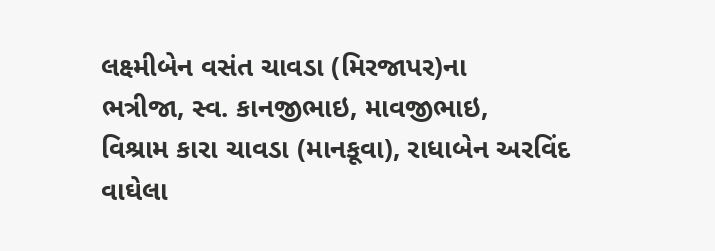લક્ષ્મીબેન વસંત ચાવડા (મિરજાપર)ના
ભત્રીજા, સ્વ. કાનજીભાઇ, માવજીભાઇ,
વિશ્રામ કારા ચાવડા (માનકૂવા), રાધાબેન અરવિંદ
વાઘેલા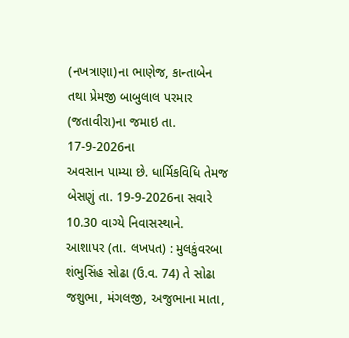(નખત્રાણા)ના ભાણેજ, કાન્તાબેન તથા પ્રેમજી બાબુલાલ પરમાર
(જતાવીરા)ના જમાઇ તા. 17-9-2026ના
અવસાન પામ્યા છે. ધાર્મિકવિધિ તેમજ બેસણું તા. 19-9-2026ના સવારે 10.30 વાગ્યે નિવાસસ્થાને.
આશાપર (તા. લખપત) : મુલકુંવરબા શંભુસિંહ સોઢા (ઉ.વ. 74) તે સોઢા જશુભા, મંગલજી, અજુભાના માતા,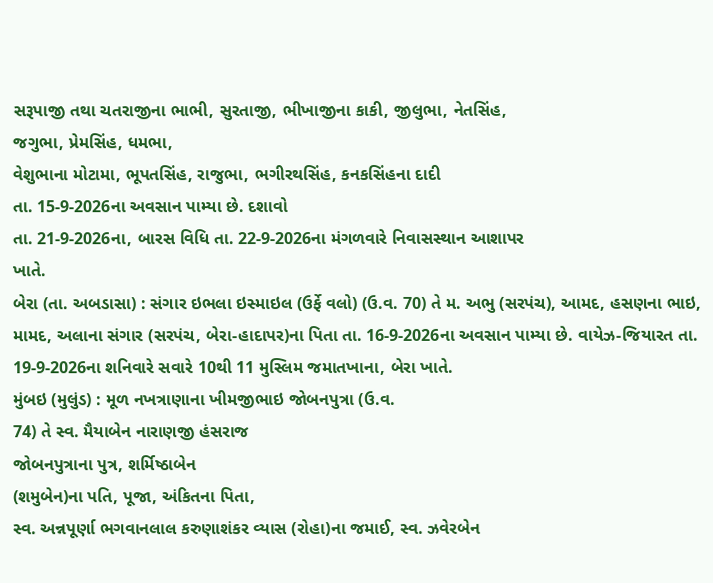સરૂપાજી તથા ચતરાજીના ભાભી, સુરતાજી, ભીખાજીના કાકી, જીલુભા, નેતસિંહ,
જગુભા, પ્રેમસિંહ, ધમભા,
વેશુભાના મોટામા, ભૂપતસિંહ, રાજુભા, ભગીરથસિંહ, કનકસિંહના દાદી
તા. 15-9-2026ના અવસાન પામ્યા છે. દશાવો
તા. 21-9-2026ના, બારસ વિધિ તા. 22-9-2026ના મંગળવારે નિવાસસ્થાન આશાપર
ખાતે.
બેરા (તા. અબડાસા) : સંગાર ઇભલા ઇસ્માઇલ (ઉર્ફે વલો) (ઉ.વ. 70) તે મ. અભુ (સરપંચ), આમદ, હસણના ભાઇ,
મામદ, અલાના સંગાર (સરપંચ, બેરા-હાદાપર)ના પિતા તા. 16-9-2026ના અવસાન પામ્યા છે. વાયેઝ-જિયારત તા. 19-9-2026ના શનિવારે સવારે 10થી 11 મુસ્લિમ જમાતખાના, બેરા ખાતે.
મુંબઇ (મુલુંડ) : મૂળ નખત્રાણાના ખીમજીભાઇ જોબનપુત્રા (ઉ.વ.
74) તે સ્વ. મૈયાબેન નારાણજી હંસરાજ
જોબનપુત્રાના પુત્ર, શર્મિષ્ઠાબેન
(શમુબેન)ના પતિ, પૂજા, અંકિતના પિતા,
સ્વ. અન્નપૂર્ણા ભગવાનલાલ કરુણાશંકર વ્યાસ (રોહા)ના જમાઈ, સ્વ. ઝવેરબેન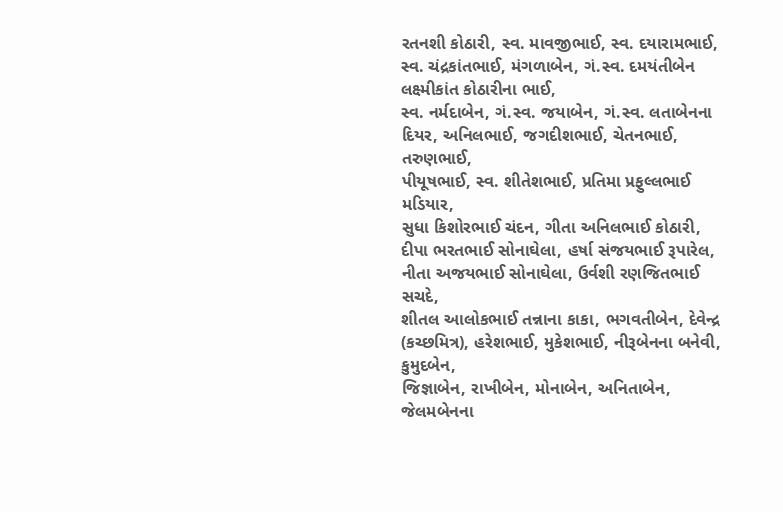રતનશી કોઠારી, સ્વ. માવજીભાઈ, સ્વ. દયારામભાઈ, સ્વ. ચંદ્રકાંતભાઈ, મંગળાબેન, ગં.સ્વ. દમયંતીબેન લક્ષ્મીકાંત કોઠારીના ભાઈ,
સ્વ. નર્મદાબેન, ગં.સ્વ. જયાબેન, ગં.સ્વ. લતાબેનના દિયર, અનિલભાઈ, જગદીશભાઈ, ચેતનભાઈ, તરુણભાઈ,
પીયૂષભાઈ, સ્વ. શીતેશભાઈ, પ્રતિમા પ્રફુલ્લભાઈ મડિયાર,
સુધા કિશોરભાઈ ચંદન, ગીતા અનિલભાઈ કોઠારી,
દીપા ભરતભાઈ સોનાઘેલા, હર્ષા સંજયભાઈ રૂપારેલ,
નીતા અજયભાઈ સોનાઘેલા, ઉર્વશી રણજિતભાઈ સચદે,
શીતલ આલોકભાઈ તન્નાના કાકા, ભગવતીબેન, દેવેન્દ્ર (કચ્છમિત્ર), હરેશભાઈ, મુકેશભાઈ, નીરૂબેનના બનેવી, કુમુદબેન,
જિજ્ઞાબેન, રાખીબેન, મોનાબેન, અનિતાબેન,
જેલમબેનના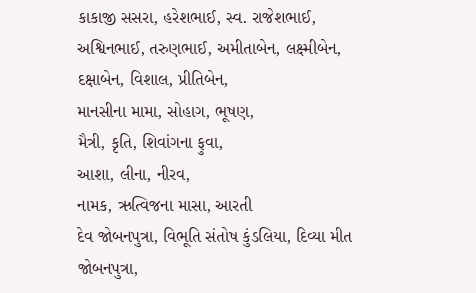કાકાજી સસરા, હરેશભાઈ, સ્વ. રાજેશભાઈ, અશ્વિનભાઈ, તરુણભાઈ, અમીતાબેન, લક્ષ્મીબેન,
દક્ષાબેન, વિશાલ, પ્રીતિબેન,
માનસીના મામા, સોહાગ, ભૂષણ,
મૈત્રી, કૃતિ, શિવાંગના ફુવા,
આશા, લીના, નીરવ,
નામક, ઋત્વિજના માસા, આરતી
દેવ જોબનપુત્રા, વિભૂતિ સંતોષ કુંડલિયા, દિવ્યા મીત જોબનપુત્રા,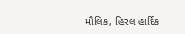મૌલિક, હિરલ હાર્દિક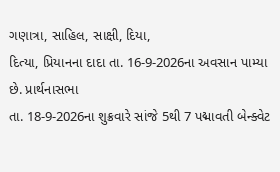ગણાત્રા, સાહિલ, સાક્ષી, દિયા,
દિત્યા, પ્રિયાનના દાદા તા. 16-9-2026ના અવસાન પામ્યા છે. પ્રાર્થનાસભા
તા. 18-9-2026ના શુક્રવારે સાંજે 5થી 7 પદ્માવતી બેન્ક્વેટ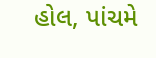હોલ, પાંચમે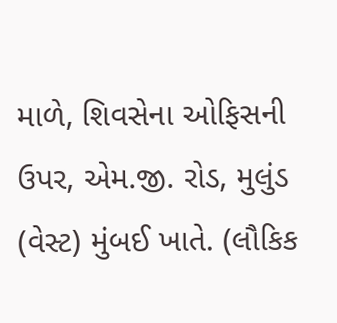માળે, શિવસેના ઓફિસની ઉપર, એમ.જી. રોડ, મુલુંડ (વેસ્ટ) મુંબઈ ખાતે. (લૌકિક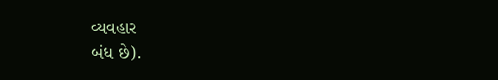વ્યવહાર
બંધ છે).